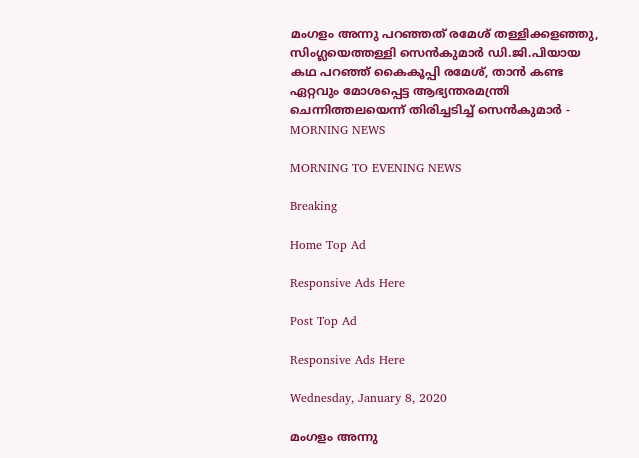മംഗളം അന്നു പറഞ്ഞത് രമേശ് തള്ളിക്കളഞ്ഞു, സിംഗ്ലയെത്തള്ളി സെന്‍കുമാര്‍ ഡി.ജി.പിയായ കഥ പറഞ്ഞ് കൈകൂപ്പി രമേശ്, താന്‍ കണ്ട ഏറ്റവും മോശപ്പെട്ട ആഭ്യന്തരമന്ത്രി ചെന്നിത്തലയെന്ന് തിരിച്ചടിച്ച് സെന്‍കുമാര്‍ - MORNING NEWS

MORNING TO EVENING NEWS

Breaking

Home Top Ad

Responsive Ads Here

Post Top Ad

Responsive Ads Here

Wednesday, January 8, 2020

മംഗളം അന്നു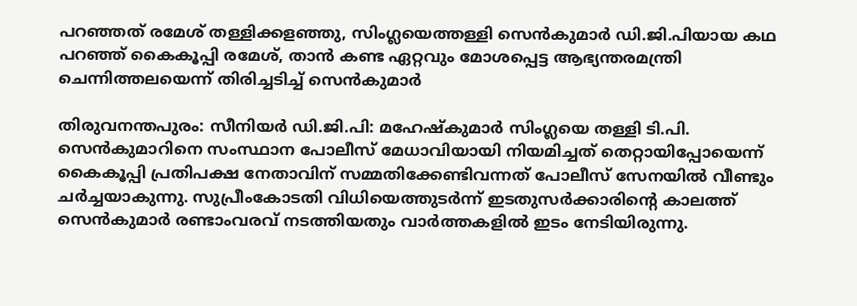പറഞ്ഞത് രമേശ് തള്ളിക്കളഞ്ഞു, സിംഗ്ലയെത്തള്ളി സെന്‍കുമാര്‍ ഡി.ജി.പിയായ കഥ പറഞ്ഞ് കൈകൂപ്പി രമേശ്, താന്‍ കണ്ട ഏറ്റവും മോശപ്പെട്ട ആഭ്യന്തരമന്ത്രി ചെന്നിത്തലയെന്ന് തിരിച്ചടിച്ച് സെന്‍കുമാര്‍

തിരുവനന്തപുരം: സീനിയര്‍ ഡി.ജി.പി: മഹേഷ്‌കുമാര്‍ സിംഗ്ലയെ തള്ളി ടി.പി. സെന്‍കുമാറിനെ സംസ്ഥാന പോലീസ് മേധാവിയായി നിയമിച്ചത് തെറ്റായിപ്പോയെന്ന് കൈകൂപ്പി പ്രതിപക്ഷ നേതാവിന് സമ്മതിക്കേണ്ടിവന്നത് പോലീസ് സേനയില്‍ വീണ്ടും ചര്‍ച്ചയാകുന്നു. സുപ്രീംകോടതി വിധിയെത്തുടര്‍ന്ന് ഇടതുസര്‍ക്കാരിന്റെ കാലത്ത് സെന്‍കുമാര്‍ രണ്ടാംവരവ് നടത്തിയതും വാര്‍ത്തകളില്‍ ഇടം നേടിയിരുന്നു.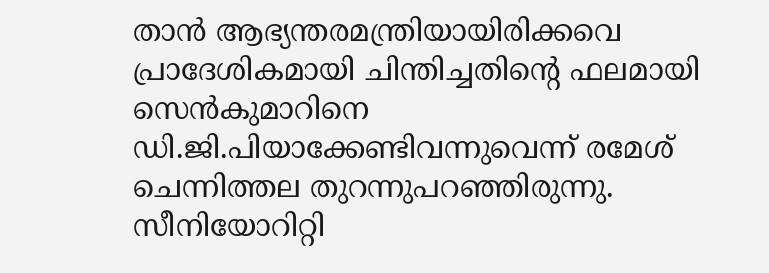താന്‍ ആഭ്യന്തരമന്ത്രിയായിരിക്കവെ പ്രാദേശികമായി ചിന്തിച്ചതിന്റെ ഫലമായി സെന്‍കുമാറിനെ ഡി.ജി.പിയാക്കേണ്ടിവന്നുവെന്ന് രമേശ് ചെന്നിത്തല തുറന്നുപറഞ്ഞിരുന്നു. സീനിയോറിറ്റി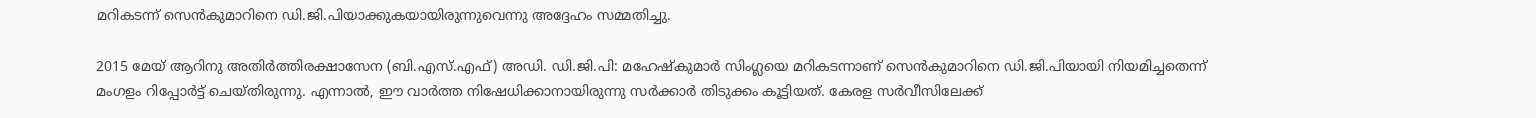മറികടന്ന് സെന്‍കുമാറിനെ ഡി.ജി.പിയാക്കുകയായിരുന്നുവെന്നു അദ്ദേഹം സമ്മതിച്ചു.

2015 മേയ് ആറിനു അതിര്‍ത്തിരക്ഷാസേന (ബി.എസ്.എഫ്) അഡി. ഡി.ജി.പി: മഹേഷ്‌കുമാര്‍ സിംഗ്ലയെ മറികടന്നാണ് സെന്‍കുമാറിനെ ഡി.ജി.പിയായി നിയമിച്ചതെന്ന് മംഗളം റിപ്പോര്‍ട്ട് ചെയ്തിരുന്നു. എന്നാല്‍, ഈ വാര്‍ത്ത നിഷേധിക്കാനായിരുന്നു സര്‍ക്കാര്‍ തിടുക്കം കൂട്ടിയത്. കേരള സര്‍വീസിലേക്ക്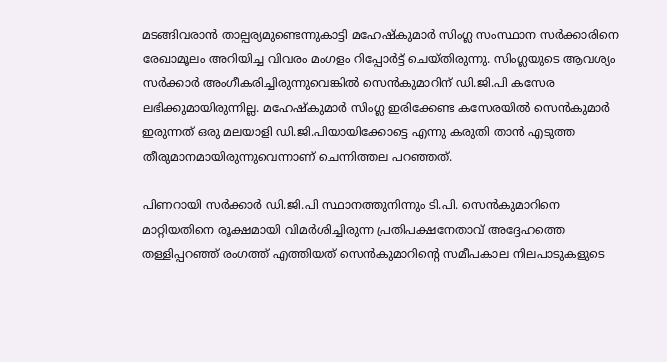മടങ്ങിവരാന്‍ താല്പര്യമുണ്ടെന്നുകാട്ടി മഹേഷ്‌കുമാര്‍ സിംഗ്ല സംസ്ഥാന സര്‍ക്കാരിനെ രേഖാമൂലം അറിയിച്ച വിവരം മംഗളം റിപ്പോര്‍ട്ട് ചെയ്തിരുന്നു. സിംഗ്ലയുടെ ആവശ്യം സര്‍ക്കാര്‍ അംഗീകരിച്ചിരുന്നുവെങ്കില്‍ സെന്‍കുമാറിന് ഡി.ജി.പി കസേര ലഭിക്കുമായിരുന്നില്ല. മഹേഷ്‌കുമാര്‍ സിംഗ്ല ഇരിക്കേണ്ട കസേരയില്‍ സെന്‍കുമാര്‍ ഇരുന്നത് ഒരു മലയാളി ഡി.ജി.പിയായിക്കോട്ടെ എന്നു കരുതി താന്‍ എടുത്ത തീരുമാനമായിരുന്നുവെന്നാണ് ചെന്നിത്തല പറഞ്ഞത്.

പിണറായി സര്‍ക്കാര്‍ ഡി.ജി.പി സ്ഥാനത്തുനിന്നും ടി.പി. സെന്‍കുമാറിനെ മാറ്റിയതിനെ രൂക്ഷമായി വിമര്‍ശിച്ചിരുന്ന പ്രതിപക്ഷനേതാവ് അദ്ദേഹത്തെ തള്ളിപ്പറഞ്ഞ് രംഗത്ത് എത്തിയത് സെന്‍കുമാറിന്റെ സമീപകാല നിലപാടുകളുടെ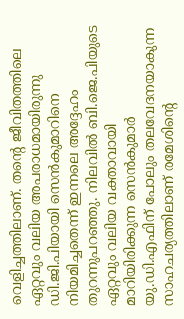വെളിച്ചത്തിലാണ്. തന്റെ ജീവിതത്തിലെ ഏറ്റവും വലിയ അപരാധമായിരുന്നു ഡി.ജി.പിയായി സെന്‍കുമാറിനെ നിയമിച്ചതെന്ന് ഇന്നലെ അദ്ദേഹം തുറന്നുപറഞ്ഞു. നിലവില്‍ ബി.ജെ.പിയുടെ ഏറ്റവും വലിയ വക്താവായി മാറിയിരിക്കുന്ന സെന്‍കുമാര്‍ യു.ഡി.എഫിന് പോലും തലവേദനയാകുന്ന സാഹചര്യത്തിലാണ് രമേശിന്റെ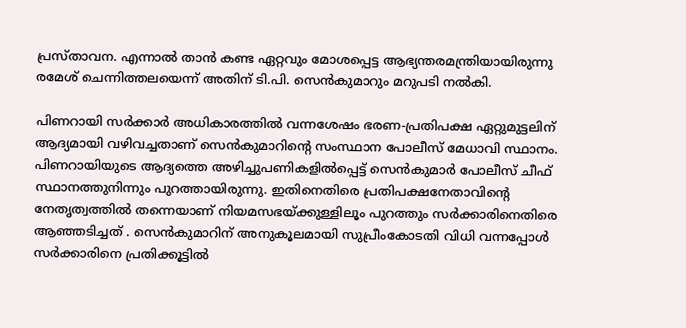പ്രസ്താവന. എന്നാല്‍ താന്‍ കണ്ട ഏറ്റവും മോശപ്പെട്ട ആഭ്യന്തരമന്ത്രിയായിരുന്നു രമേശ് ചെന്നിത്തലയെന്ന് അതിന് ടി.പി. സെന്‍കുമാറും മറുപടി നല്‍കി.

പിണറായി സര്‍ക്കാര്‍ അധികാരത്തില്‍ വന്നശേഷം ഭരണ-പ്രതിപക്ഷ ഏറ്റുമുട്ടലിന് ആദ്യമായി വഴിവച്ചതാണ് സെന്‍കുമാറിന്റെ സംസ്ഥാന പോലീസ് മേധാവി സ്ഥാനം. പിണറായിയുടെ ആദ്യത്തെ അഴിച്ചുപണികളില്‍പ്പെട്ട് സെന്‍കുമാര്‍ പോലീസ് ചീഫ് സ്ഥാനത്തുനിന്നും പുറത്തായിരുന്നു. ഇതിനെതിരെ പ്രതിപക്ഷനേതാവിന്റെ നേതൃത്വത്തില്‍ തന്നെയാണ് നിയമസഭയ്ക്കുള്ളിലൂം പുറത്തും സര്‍ക്കാരിനെതിരെ ആഞ്ഞടിച്ചത് . സെന്‍കുമാറിന് അനുകൂലമായി സുപ്രീംകോടതി വിധി വന്നപ്പോള്‍ സര്‍ക്കാരിനെ പ്രതിക്കൂട്ടില്‍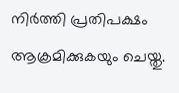നിര്‍ത്തി പ്രതിപക്ഷം ആക്രമിക്കുകയും ചെയ്തു.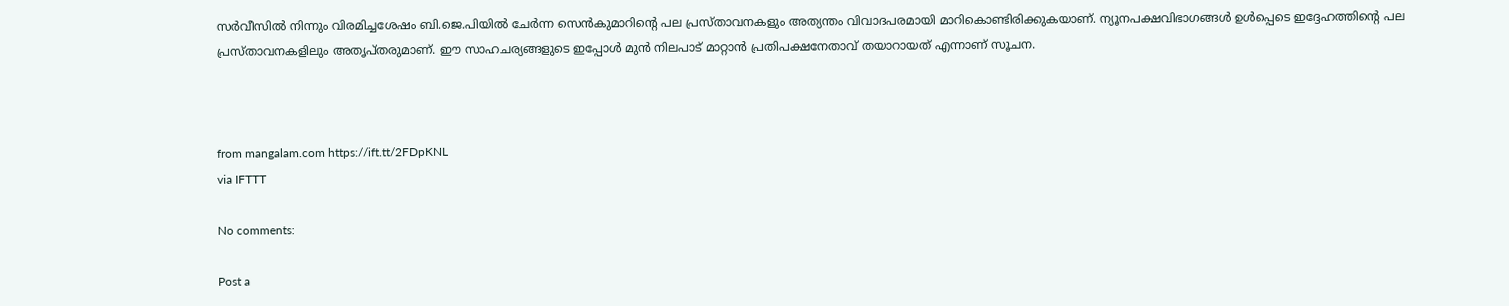സര്‍വീസില്‍ നിന്നും വിരമിച്ചശേഷം ബി.ജെ.പിയില്‍ ചേര്‍ന്ന സെന്‍കുമാറിന്റെ പല പ്രസ്താവനകളും അത്യന്തം വിവാദപരമായി മാറികൊണ്ടിരിക്കുകയാണ്. ന്യൂനപക്ഷവിഭാഗങ്ങള്‍ ഉള്‍പ്പെടെ ഇദ്ദേഹത്തിന്റെ പല പ്രസ്താവനകളിലും അതൃപ്തരുമാണ്. ഈ സാഹചര്യങ്ങളുടെ ഇപ്പോള്‍ മുന്‍ നിലപാട് മാറ്റാന്‍ പ്രതിപക്ഷനേതാവ് തയാറായത് എന്നാണ് സൂചന.



from mangalam.com https://ift.tt/2FDpKNL
via IFTTT

No comments:

Post a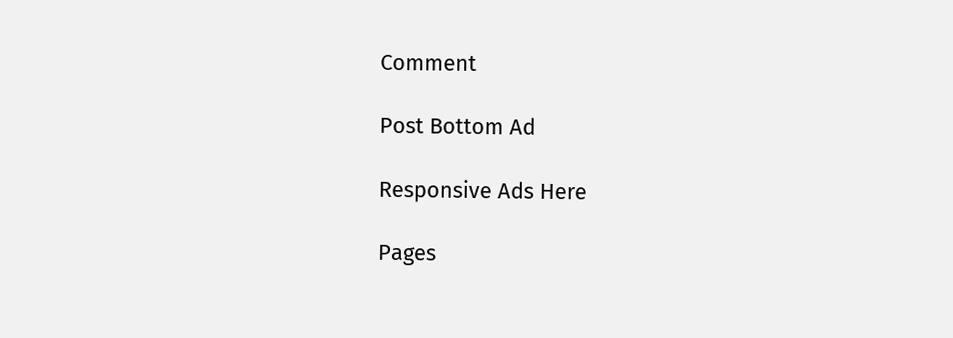Comment

Post Bottom Ad

Responsive Ads Here

Pages